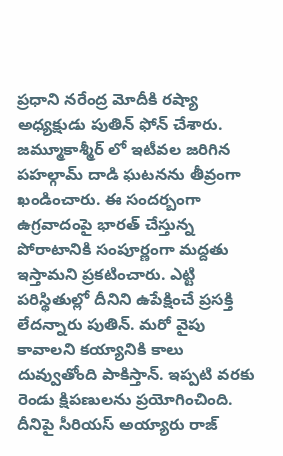ప్రధాని నరేంద్ర మోదీకి రష్యా అధ్యక్షుడు పుతిన్ ఫోన్ చేశారు. జమ్మూకాశ్మీర్ లో ఇటీవల జరిగిన పహల్గామ్ దాడి ఘటనను తీవ్రంగా ఖండించారు. ఈ సందర్బంగా ఉగ్రవాదంపై భారత్ చేస్తున్న పోరాటానికి సంపూర్ణంగా మద్దతు ఇస్తామని ప్రకటించారు. ఎట్టి పరిస్థితుల్లో దీనిని ఉపేక్షించే ప్రసక్తి లేదన్నారు పుతిన్. మరో వైపు కావాలని కయ్యానికి కాలు దువ్వుతోంది పాకిస్తాన్. ఇప్పటి వరకు రెండు క్షిపణులను ప్రయోగించింది. దీనిపై సీరియస్ అయ్యారు రాజ్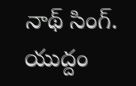నాథ్ సింగ్. యుద్దం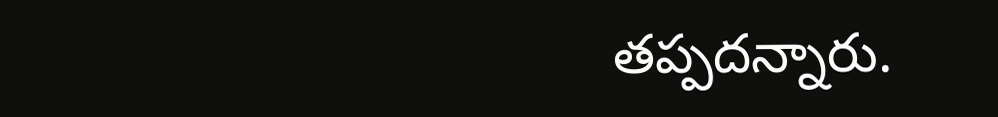తప్పదన్నారు.